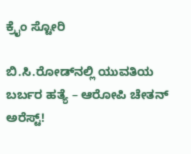ಕ್ರೈಂ ಸ್ಟೋರಿ

ಬಿ.ಸಿ.ರೋಡ್‌ನಲ್ಲಿ ಯುವತಿಯ ಬರ್ಬರ ಹತ್ಯೆ – ಆರೋಪಿ ಚೇತನ್‌ ಅರೆಸ್ಟ್!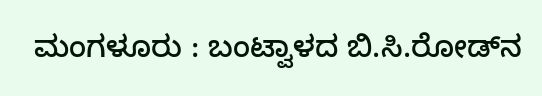ಮಂಗಳೂರು : ಬಂಟ್ವಾಳದ ಬಿ.ಸಿ.ರೋಡ್‌ನ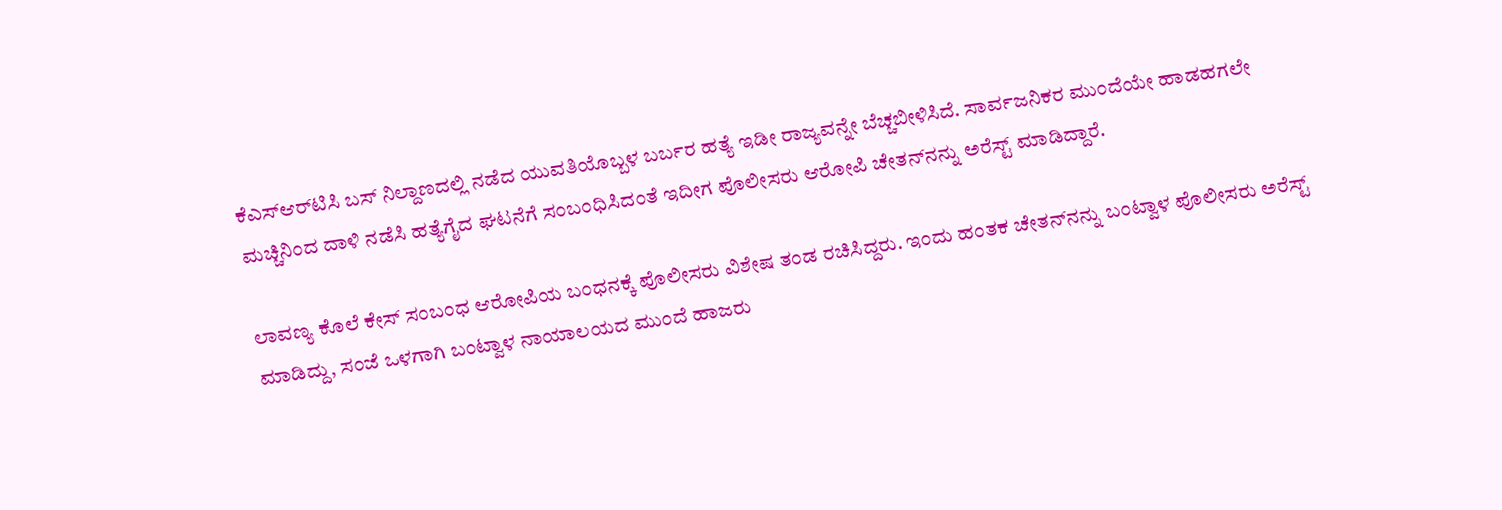ಕೆಎಸ್‌ಆರ್‌ಟಿಸಿ ಬಸ್ ನಿಲ್ದಾಣದಲ್ಲಿ ನಡೆದ ಯುವತಿಯೊಬ್ಬಳ ಬರ್ಬರ ಹತ್ಯೆ ಇಡೀ ರಾಜ್ಯವನ್ನೇ ಬೆಚ್ಚಬೀಳಿಸಿದೆ. ಸಾರ್ವಜನಿಕರ ಮುಂದೆಯೇ ಹಾಡಹಗಲೇ ಮಚ್ಚಿನಿಂದ ದಾಳಿ ನಡೆಸಿ ಹತ್ಯೆಗೈದ ಘಟನೆಗೆ ಸಂಬಂಧಿಸಿದಂತೆ ಇದೀಗ ಪೊಲೀಸರು ಆರೋಪಿ ಚೇತನ್‌ನನ್ನು ಅರೆಸ್ಟ್‌ ಮಾಡಿದ್ದಾರೆ.

ಲಾವಣ್ಯ ಕೊಲೆ ಕೇಸ್‌ ಸಂಬಂಧ ಆರೋಪಿಯ ಬಂಧನಕ್ಕೆ ಪೊಲೀಸರು ವಿಶೇಷ ತಂಡ ರಚಿಸಿದ್ದರು. ಇಂದು ಹಂತಕ ಚೇತನ್‌ನನ್ನು ಬಂಟ್ವಾಳ ಪೊಲೀಸರು ಅರೆಸ್ಟ್‌ ಮಾಡಿದ್ದು, ಸಂಜೆ ಒಳಗಾಗಿ ಬಂಟ್ವಾಳ ನಾಯಾಲಯದ ಮುಂದೆ ಹಾಜರು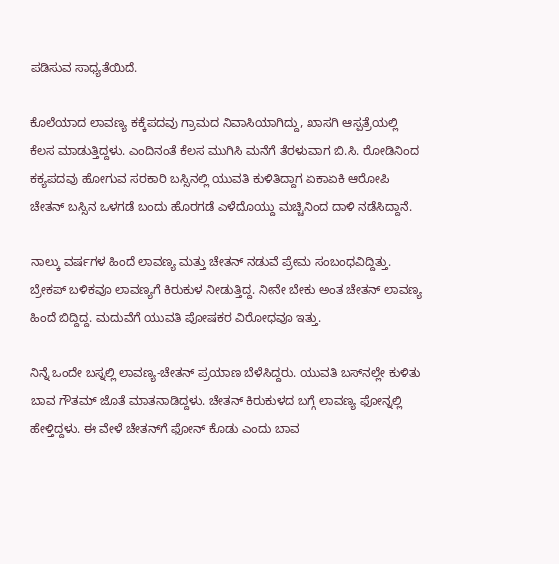ಪಡಿಸುವ ಸಾಧ್ಯತೆಯಿದೆ.

ಕೊಲೆಯಾದ ಲಾವಣ್ಯ ಕಕ್ಕೆಪದವು ಗ್ರಾಮದ ನಿವಾಸಿಯಾಗಿದ್ದು, ಖಾಸಗಿ ಆಸ್ಪತ್ರೆಯಲ್ಲಿ ಕೆಲಸ ಮಾಡುತ್ತಿದ್ದಳು. ಎಂದಿನಂತೆ ಕೆಲಸ ಮುಗಿಸಿ ಮನೆಗೆ ತೆರಳುವಾಗ ಬಿ.ಸಿ. ರೋಡಿನಿಂದ ಕಕ್ಯಪದವು ಹೋಗುವ ಸರಕಾರಿ ಬಸ್ಸಿನಲ್ಲಿ ಯುವತಿ ಕುಳಿತಿದ್ದಾಗ ಏಕಾಏಕಿ ಆರೋಪಿ ಚೇತನ್ ಬಸ್ಸಿನ ಒಳಗಡೆ ಬಂದು ಹೊರಗಡೆ ಎಳೆದೊಯ್ದು ಮಚ್ಚಿನಿಂದ ದಾಳಿ ನಡೆಸಿದ್ದಾನೆ.

ನಾಲ್ಕು ವರ್ಷಗಳ ಹಿಂದೆ ಲಾವಣ್ಯ ಮತ್ತು ಚೇತನ್ ನಡುವೆ ಪ್ರೇಮ ಸಂಬಂಧವಿದ್ದಿತ್ತು. ಬ್ರೇಕಪ್ ಬಳಿಕವೂ ಲಾವಣ್ಯಗೆ ಕಿರುಕುಳ ನೀಡುತ್ತಿದ್ದ. ನೀನೇ ಬೇಕು ಅಂತ ಚೇತನ್ ಲಾವಣ್ಯ ಹಿಂದೆ ಬಿದ್ದಿದ್ದ. ಮದುವೆಗೆ ಯುವತಿ ಪೋಷಕರ ವಿರೋಧವೂ ಇತ್ತು.

ನಿನ್ನೆ ಒಂದೇ ಬಸ್ನಲ್ಲಿ ಲಾವಣ್ಯ-ಚೇತನ್ ಪ್ರಯಾಣ ಬೆಳೆಸಿದ್ದರು. ಯುವತಿ ಬಸ್‌ನಲ್ಲೇ ಕುಳಿತು ಬಾವ ಗೌತಮ್ ಜೊತೆ ಮಾತನಾಡಿದ್ದಳು. ಚೇತನ್ ಕಿರುಕುಳದ ಬಗ್ಗೆ ಲಾವಣ್ಯ ಫೋನ್ನಲ್ಲಿ ಹೇಳ್ತಿದ್ದಳು. ಈ ವೇಳೆ ಚೇತನ್‌ಗೆ ಫೋನ್ ಕೊಡು ಎಂದು ಬಾವ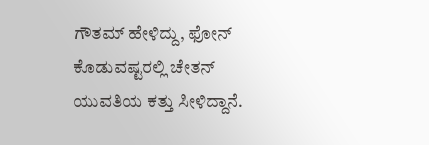ಗೌತಮ್ ಹೇಳಿದ್ದು, ಫೋನ್ ಕೊಡುವಷ್ಟರಲ್ಲಿ ಚೇತನ್ ಯುವತಿಯ ಕತ್ತು ಸೀಳಿದ್ದಾನೆ.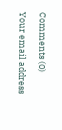Comments (0)

Your email address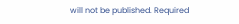will not be published. Required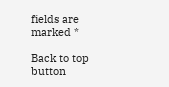fields are marked *

Back to top button